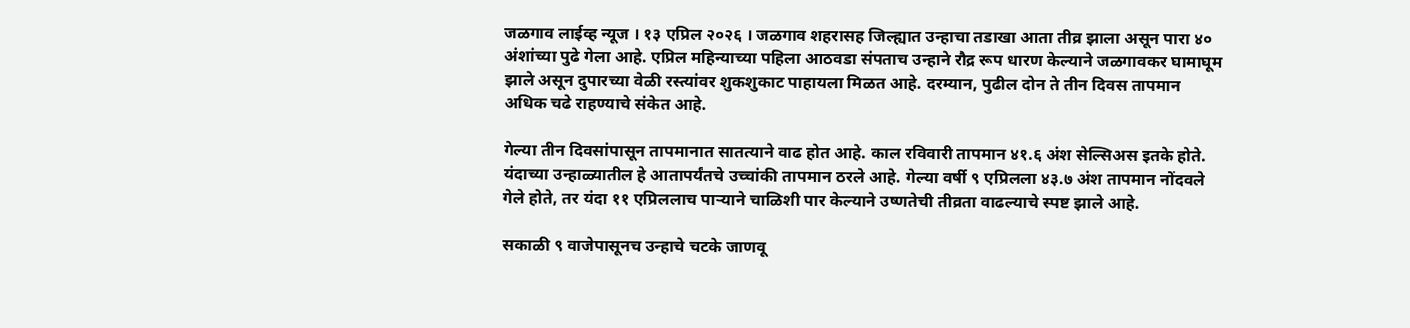जळगाव लाईव्ह न्यूज । १३ एप्रिल २०२६ । जळगाव शहरासह जिल्ह्यात उन्हाचा तडाखा आता तीव्र झाला असून पारा ४० अंशांच्या पुढे गेला आहे. एप्रिल महिन्याच्या पहिला आठवडा संपताच उन्हाने रौद्र रूप धारण केल्याने जळगावकर घामाघूम झाले असून दुपारच्या वेळी रस्त्यांवर शुकशुकाट पाहायला मिळत आहे. दरम्यान, पुढील दोन ते तीन दिवस तापमान अधिक चढे राहण्याचे संकेत आहे.

गेल्या तीन दिवसांपासून तापमानात सातत्याने वाढ होत आहे. काल रविवारी तापमान ४१.६ अंश सेल्सिअस इतके होते. यंदाच्या उन्हाळ्यातील हे आतापर्यंतचे उच्चांकी तापमान ठरले आहे. गेल्या वर्षी ९ एप्रिलला ४३.७ अंश तापमान नोंदवले गेले होते, तर यंदा ११ एप्रिललाच पाऱ्याने चाळिशी पार केल्याने उष्णतेची तीव्रता वाढल्याचे स्पष्ट झाले आहे.

सकाळी ९ वाजेपासूनच उन्हाचे चटके जाणवू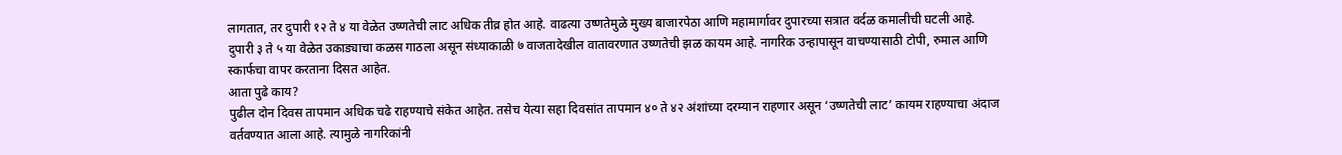लागतात, तर दुपारी १२ ते ४ या वेळेत उष्णतेची लाट अधिक तीव्र होत आहे. वाढत्या उष्णतेमुळे मुख्य बाजारपेठा आणि महामार्गावर दुपारच्या सत्रात वर्दळ कमालीची घटली आहे. दुपारी ३ ते ५ या वेळेत उकाड्याचा कळस गाठला असून संध्याकाळी ७ वाजतादेखील वातावरणात उष्णतेची झळ कायम आहे. नागरिक उन्हापासून वाचण्यासाठी टोपी, रुमाल आणि स्कार्फचा वापर करताना दिसत आहेत.
आता पुढे काय?
पुढील दोन दिवस तापमान अधिक चढे राहण्याचे संकेत आहेत. तसेच येत्या सहा दिवसांत तापमान ४० ते ४२ अंशांच्या दरम्यान राहणार असून ‘उष्णतेची लाट’ कायम राहण्याचा अंदाज वर्तवण्यात आला आहे. त्यामुळे नागरिकांनी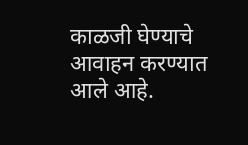काळजी घेण्याचे आवाहन करण्यात आले आहे.